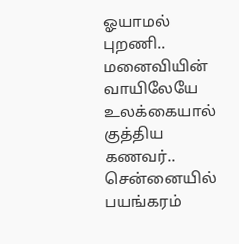ஓயாமல் புறணி.. மனைவியின் வாயிலேயே உலக்கையால் குத்திய கணவர்.. சென்னையில் பயங்கரம்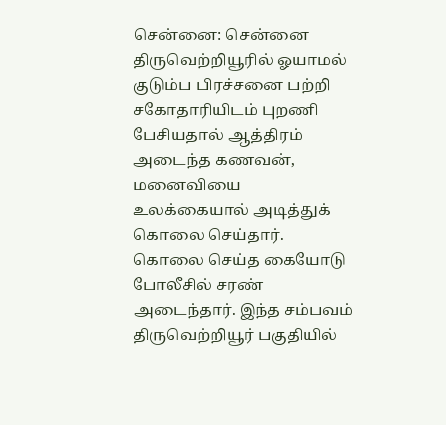சென்னை: சென்னை திருவெற்றியூரில் ஓயாமல் குடும்ப பிரச்சனை பற்றி சகோதாரியிடம் புறணி பேசியதால் ஆத்திரம் அடைந்த கணவன், மனைவியை உலக்கையால் அடித்துக் கொலை செய்தார். கொலை செய்த கையோடு போலீசில் சரண் அடைந்தார். இந்த சம்பவம் திருவெற்றியூர் பகுதியில்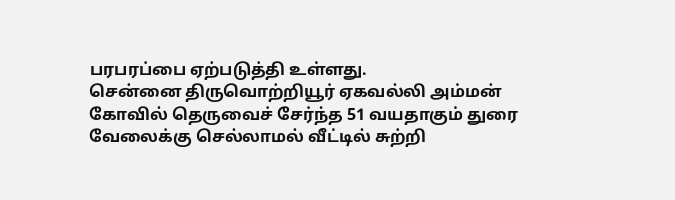பரபரப்பை ஏற்படுத்தி உள்ளது.
சென்னை திருவொற்றியூர் ஏகவல்லி அம்மன் கோவில் தெருவைச் சேர்ந்த 51 வயதாகும் துரை வேலைக்கு செல்லாமல் வீட்டில் சுற்றி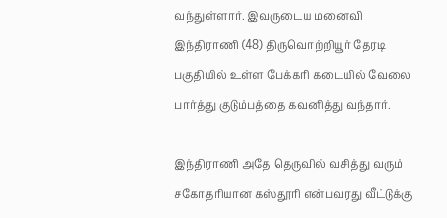வந்துள்ளார். இவருடைய மனைவி இந்திராணி (48) திருவொற்றியூர் தேரடி பகுதியில் உள்ள பேக்கரி கடையில் வேலை பார்த்து குடும்பத்தை கவனித்து வந்தார்.

இந்திராணி அதே தெருவில் வசித்து வரும் சகோதரியான கஸ்தூரி என்பவரது வீட்டுக்கு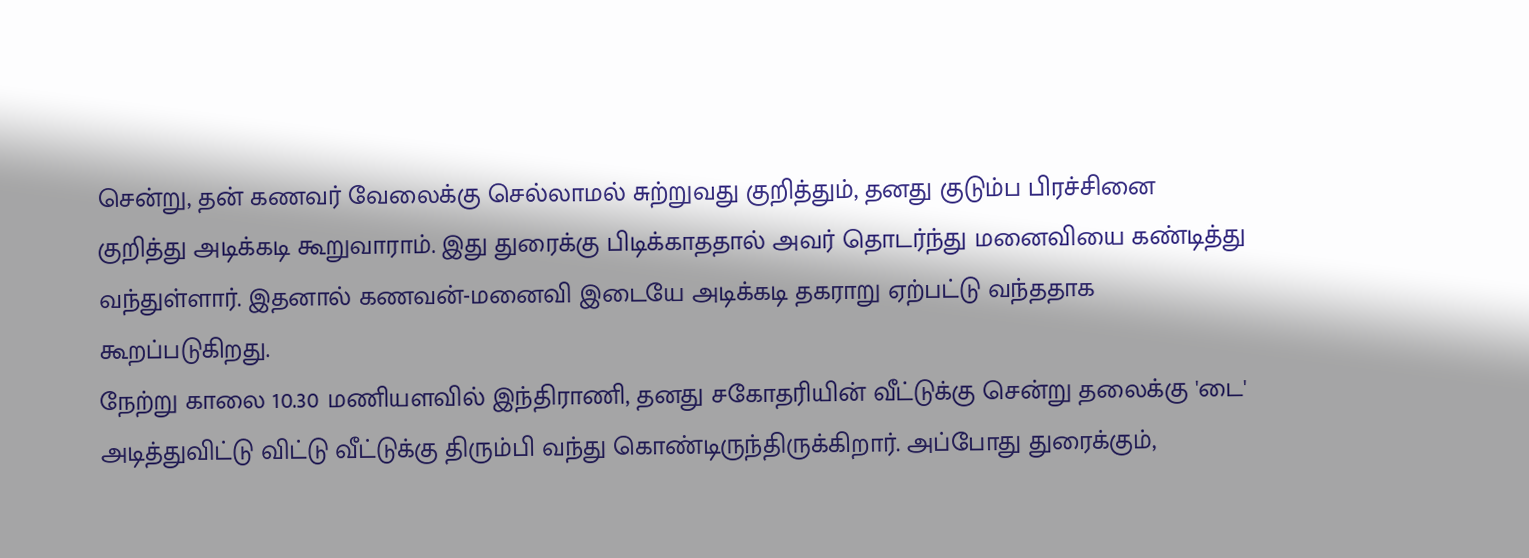சென்று, தன் கணவர் வேலைக்கு செல்லாமல் சுற்றுவது குறித்தும், தனது குடும்ப பிரச்சினை குறித்து அடிக்கடி கூறுவாராம். இது துரைக்கு பிடிக்காததால் அவர் தொடர்ந்து மனைவியை கண்டித்து வந்துள்ளார். இதனால் கணவன்-மனைவி இடையே அடிக்கடி தகராறு ஏற்பட்டு வந்ததாக கூறப்படுகிறது.
நேற்று காலை 10.30 மணியளவில் இந்திராணி, தனது சகோதரியின் வீட்டுக்கு சென்று தலைக்கு 'டை' அடித்துவிட்டு விட்டு வீட்டுக்கு திரும்பி வந்து கொண்டிருந்திருக்கிறார். அப்போது துரைக்கும்,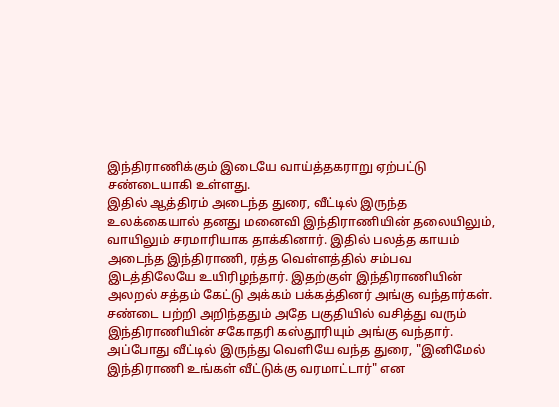இந்திராணிக்கும் இடையே வாய்த்தகராறு ஏற்பட்டு சண்டையாகி உள்ளது.
இதில் ஆத்திரம் அடைந்த துரை, வீட்டில் இருந்த உலக்கையால் தனது மனைவி இந்திராணியின் தலையிலும், வாயிலும் சரமாரியாக தாக்கினார். இதில் பலத்த காயம் அடைந்த இந்திராணி, ரத்த வெள்ளத்தில் சம்பவ இடத்திலேயே உயிரிழந்தார். இதற்குள் இந்திராணியின் அலறல் சத்தம் கேட்டு அக்கம் பக்கத்தினர் அங்கு வந்தார்கள்.
சண்டை பற்றி அறிந்ததும் அதே பகுதியில் வசித்து வரும் இந்திராணியின் சகோதரி கஸ்தூரியும் அங்கு வந்தார். அப்போது வீட்டில் இருந்து வெளியே வந்த துரை, "இனிமேல் இந்திராணி உங்கள் வீட்டுக்கு வரமாட்டார்" என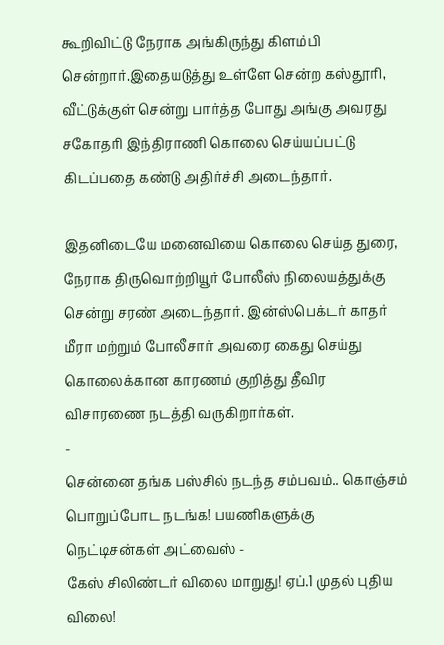கூறிவிட்டு நேராக அங்கிருந்து கிளம்பி சென்றார்.இதையடுத்து உள்ளே சென்ற கஸ்தூரி, வீட்டுக்குள் சென்று பார்த்த போது அங்கு அவரது சகோதரி இந்திராணி கொலை செய்யப்பட்டு கிடப்பதை கண்டு அதிர்ச்சி அடைந்தார்.

இதனிடையே மனைவியை கொலை செய்த துரை, நேராக திருவொற்றியூர் போலீஸ் நிலையத்துக்கு சென்று சரண் அடைந்தார். இன்ஸ்பெக்டர் காதர் மீரா மற்றும் போலீசார் அவரை கைது செய்து கொலைக்கான காரணம் குறித்து தீவிர விசாரணை நடத்தி வருகிறார்கள்.
-
சென்னை தங்க பஸ்சில் நடந்த சம்பவம்.. கொஞ்சம் பொறுப்போட நடங்க! பயணிகளுக்கு நெட்டிசன்கள் அட்வைஸ் -
கேஸ் சிலிண்டர் விலை மாறுது! ஏப்.1 முதல் புதிய விலை!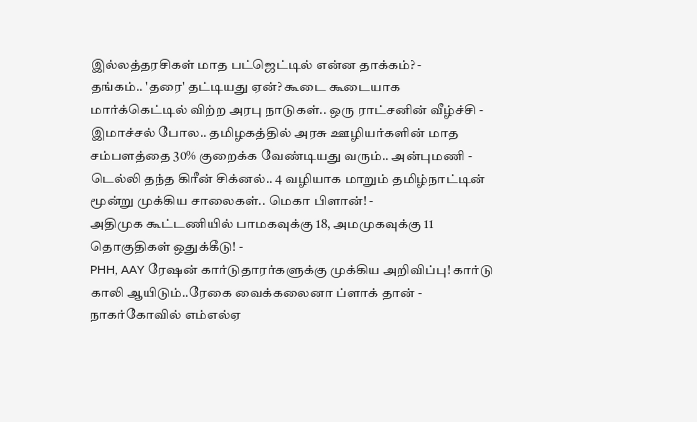இல்லத்தரசிகள் மாத பட்ஜெட்டில் என்ன தாக்கம்? -
தங்கம்.. 'தரை' தட்டியது ஏன்? கூடை கூடையாக மார்க்கெட்டில் விற்ற அரபு நாடுகள்.. ஒரு ராட்சனின் வீழ்ச்சி -
இமாச்சல் போல.. தமிழகத்தில் அரசு ஊழியர்களின் மாத சம்பளத்தை 30% குறைக்க வேண்டியது வரும்.. அன்புமணி -
டெல்லி தந்த கிரீன் சிக்னல்.. 4 வழியாக மாறும் தமிழ்நாட்டின் மூன்று முக்கிய சாலைகள்.. மெகா பிளான்! -
அதிமுக கூட்டணியில் பாமகவுக்கு 18, அமமுகவுக்கு 11 தொகுதிகள் ஒதுக்கீடு! -
PHH, AAY ரேஷன் கார்டுதாரர்களுக்கு முக்கிய அறிவிப்பு! கார்டு காலி ஆயிடும்..ரேகை வைக்கலைனா ப்ளாக் தான் -
நாகர்கோவில் எம்எல்ஏ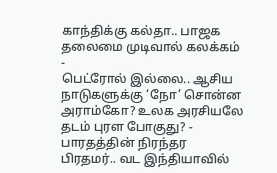காந்திக்கு கல்தா.. பாஜக தலைமை முடிவால் கலக்கம் -
பெட்ரோல் இல்லை.. ஆசிய நாடுகளுக்கு ‘நோ’ சொன்ன அராம்கோ? உலக அரசியலே தடம் புரள போகுது? -
பாரதத்தின் நிரந்தர பிரதமர்.. வட இந்தியாவில்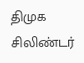திமுக சிலிண்டர்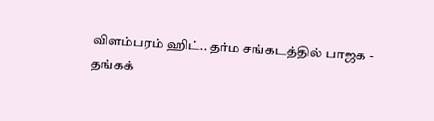விளம்பரம் ஹிட்.. தர்ம சங்கடத்தில் பாஜக -
தங்கக்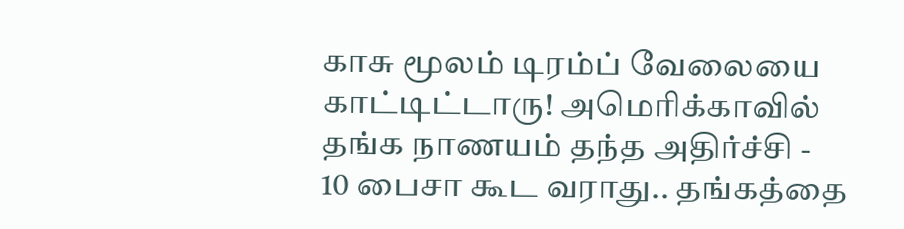காசு மூலம் டிரம்ப் வேலையை காட்டிட்டாரு! அமெரிக்காவில் தங்க நாணயம் தந்த அதிர்ச்சி -
10 பைசா கூட வராது.. தங்கத்தை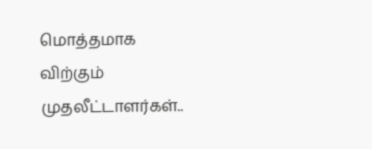மொத்தமாக விற்கும் முதலீட்டாளர்கள்..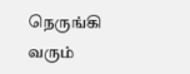நெருங்கி வரும்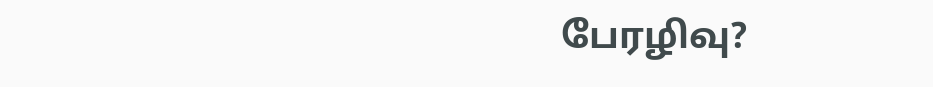பேரழிவு?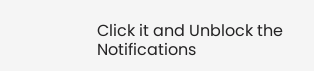Click it and Unblock the Notifications